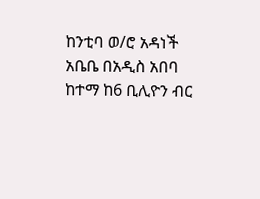ከንቲባ ወ/ሮ አዳነች አቤቤ በአዲስ አበባ ከተማ ከ6 ቢሊዮን ብር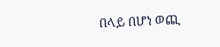በላይ በሆነ ወጪ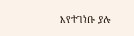እየተገነቡ ያሉ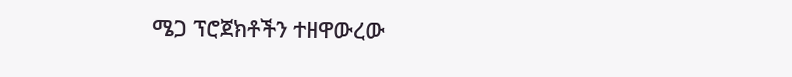ሜጋ ፕሮጀክቶችን ተዘዋውረው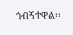ጎብኝተዋል፡፡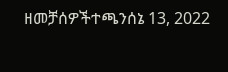ዘመቻሰዎችተጫንሰኔ 13, 2022